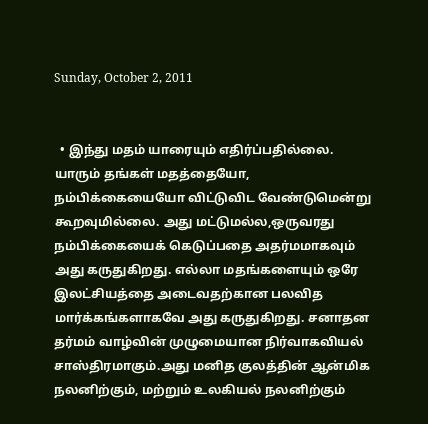Sunday, October 2, 2011


  • இந்து மதம் யாரையும் எதிர்ப்பதில்லை. யாரும் தங்கள் மதத்தையோ, நம்பிக்கையையோ விட்டுவிட வேண்டுமென்று கூறவுமில்லை. அது மட்டுமல்ல,ஒருவரது நம்பிக்கையைக் கெடுப்பதை அதர்மமாகவும் அது கருதுகிறது. எல்லா மதங்களையும் ஒரே இலட்சியத்தை அடைவதற்கான பலவித மார்க்கங்களாகவே அது கருதுகிறது. சனாதன தர்மம் வாழ்வின் முழுமையான நிர்வாகவியல் சாஸ்திரமாகும்.அது மனித குலத்தின் ஆன்மிக நலனிற்கும், மற்றும் உலகியல் நலனிற்கும்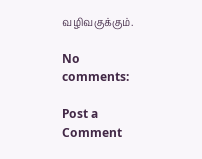வழிவகுக்கும்.

No comments:

Post a Comment